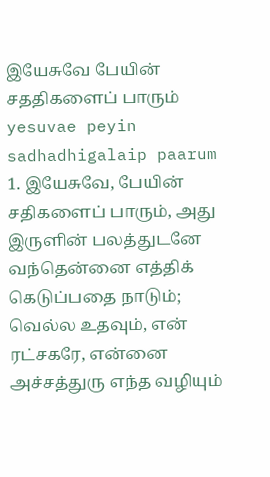இயேசுவே பேயின் சததிகளைப் பாரும்
yesuvae peyin sadhadhigalaip paarum
1. இயேசுவே, பேயின் சதிகளைப் பாரும், அது இருளின் பலத்துடனே வந்தென்னை எத்திக் கெடுப்பதை நாடும்; வெல்ல உதவும், என் ரட்சகரே, என்னை அச்சத்துரு எந்த வழியும்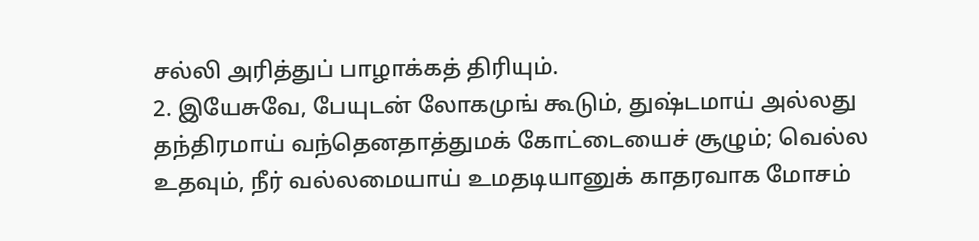சல்லி அரித்துப் பாழாக்கத் திரியும்.
2. இயேசுவே, பேயுடன் லோகமுங் கூடும், துஷ்டமாய் அல்லது தந்திரமாய் வந்தெனதாத்துமக் கோட்டையைச் சூழும்; வெல்ல உதவும், நீர் வல்லமையாய் உமதடியானுக் காதரவாக மோசம்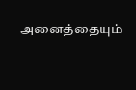அனைத்தையும்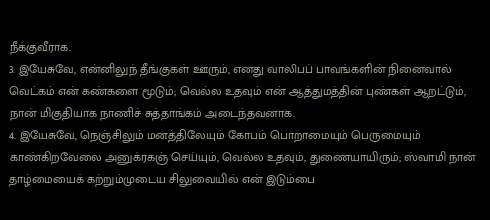நீக்குவீராக.
3. இயேசுவே, என்னிலுந் தீங்குகள் ஊரும், எனது வாலிபப் பாவங்களின் நினைவால் வெட்கம் என் கண்களை மூடும்; வெல்ல உதவும் என் ஆத்துமத்தின் புண்கள் ஆறட்டும், நான் மிகுதியாக நாணிச் சுத்தாங்கம் அடைந்தவனாக.
4. இயேசுவே, நெஞ்சிலும் மனத்திலேயும் கோபம் பொறாமையும் பெருமையும் காண்கிறவேலை அனுக்ரகஞ் செய்யும், வெல்ல உதவும், துணையாயிரும்; ஸ்வாமி நான் தாழ்மையைக் கற்றும்முடைய சிலுவையில் என் இடும்பை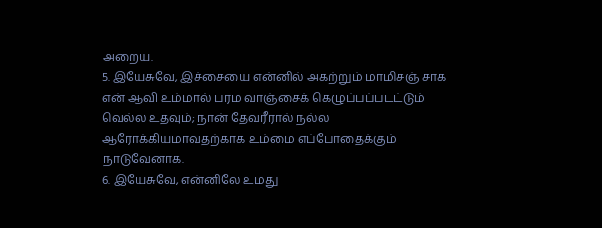அறைய.
5. இயேசுவே, இச்சையை என்னில் அகற்றும் மாமிசஞ் சாக என் ஆவி உம்மால் பரம வாஞ்சைக் கெழுப்பப்படட்டும் வெல்ல உதவும்; நான் தேவரீரால் நல்ல ஆரோக்கியமாவதற்காக உம்மை எப்போதைக்கும் நாடுவேனாக.
6. இயேசுவே, என்னிலே உமது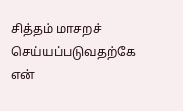சித்தம் மாசறச் செய்யப்படுவதற்கே என்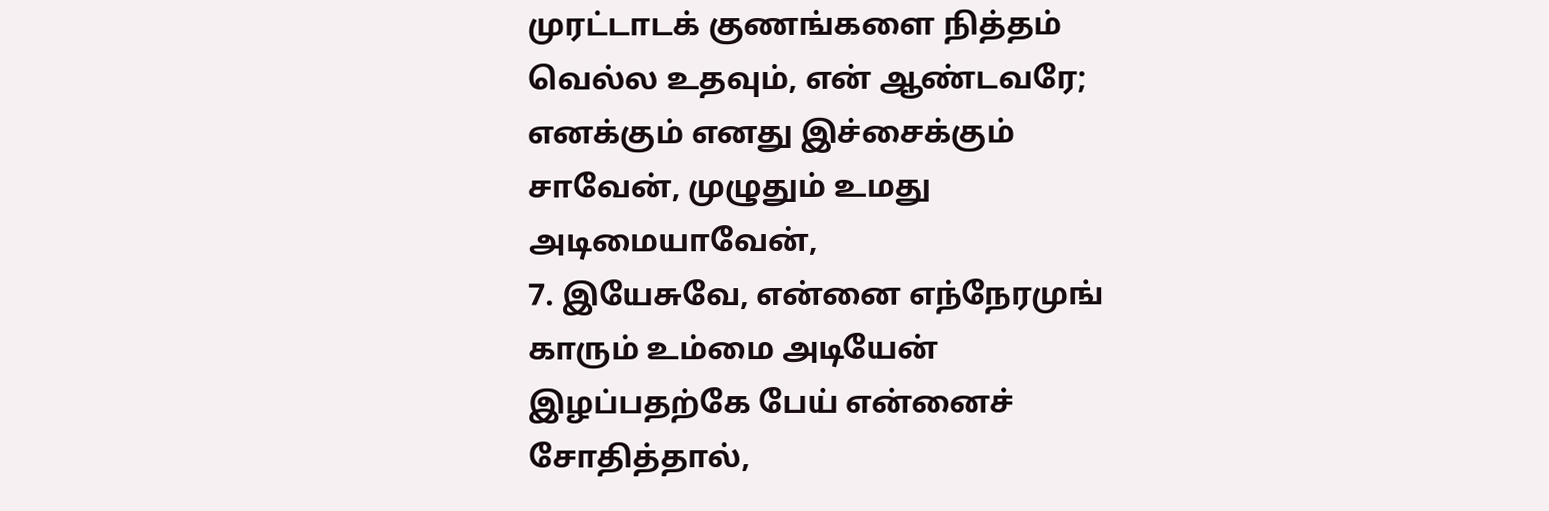முரட்டாடக் குணங்களை நித்தம் வெல்ல உதவும், என் ஆண்டவரே; எனக்கும் எனது இச்சைக்கும் சாவேன், முழுதும் உமது அடிமையாவேன்,
7. இயேசுவே, என்னை எந்நேரமுங் காரும் உம்மை அடியேன் இழப்பதற்கே பேய் என்னைச் சோதித்தால்,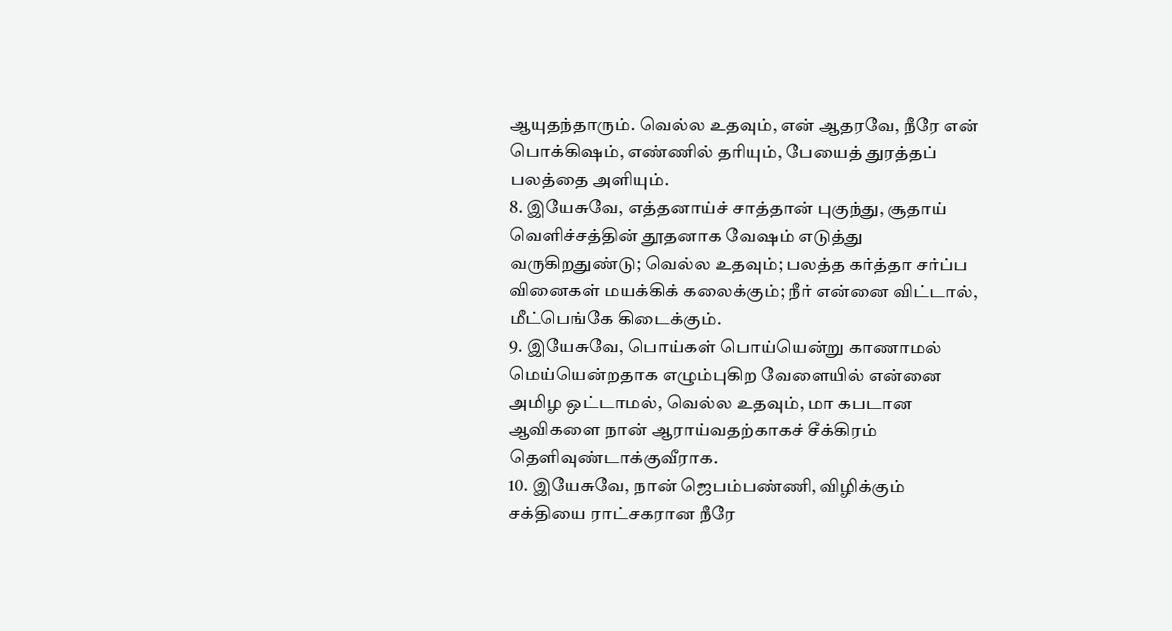ஆயுதந்தாரும். வெல்ல உதவும், என் ஆதரவே, நீரே என் பொக்கிஷம், எண்ணில் தரியும், பேயைத் துரத்தப் பலத்தை அளியும்.
8. இயேசுவே, எத்தனாய்ச் சாத்தான் புகுந்து, சூதாய் வெளிச்சத்தின் தூதனாக வேஷம் எடுத்து வருகிறதுண்டு; வெல்ல உதவும்; பலத்த கர்த்தா சர்ப்ப வினைகள் மயக்கிக் கலைக்கும்; நீர் என்னை விட்டால், மீட்பெங்கே கிடைக்கும்.
9. இயேசுவே, பொய்கள் பொய்யென்று காணாமல் மெய்யென்றதாக எழும்புகிற வேளையில் என்னை அமிழ ஒட்டாமல், வெல்ல உதவும், மா கபடான ஆவிகளை நான் ஆராய்வதற்காகச் சீக்கிரம் தெளிவுண்டாக்குவீராக.
10. இயேசுவே, நான் ஜெபம்பண்ணி, விழிக்கும் சக்தியை ராட்சகரான நீரே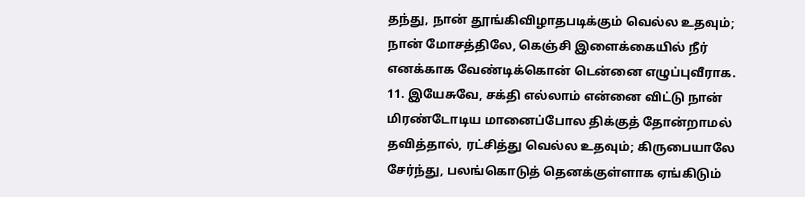தந்து, நான் தூங்கிவிழாதபடிக்கும் வெல்ல உதவும்; நான் மோசத்திலே, கெஞ்சி இளைக்கையில் நீர் எனக்காக வேண்டிக்கொன் டென்னை எழுப்புவீராக.
11. இயேசுவே, சக்தி எல்லாம் என்னை விட்டு நான் மிரண்டோடிய மானைப்போல திக்குத் தோன்றாமல் தவித்தால், ரட்சித்து வெல்ல உதவும்; கிருபையாலே சேர்ந்து, பலங்கொடுத் தெனக்குள்ளாக ஏங்கிடும்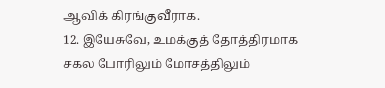ஆவிக் கிரங்குவீராக.
12. இயேசுவே, உமக்குத் தோத்திரமாக சகல போரிலும் மோசத்திலும்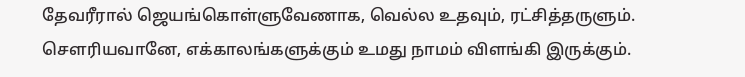தேவரீரால் ஜெயங்கொள்ளுவேணாக, வெல்ல உதவும், ரட்சித்தருளும். சௌரியவானே, எக்காலங்களுக்கும் உமது நாமம் விளங்கி இருக்கும்.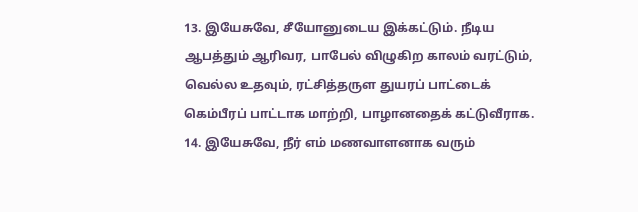13. இயேசுவே, சீயோனுடைய இக்கட்டும். நீடிய ஆபத்தும் ஆரிவர, பாபேல் விழுகிற காலம் வரட்டும், வெல்ல உதவும், ரட்சித்தருள துயரப் பாட்டைக் கெம்பீரப் பாட்டாக மாற்றி, பாழானதைக் கட்டுவீராக.
14. இயேசுவே, நீர் எம் மணவாளனாக வரும்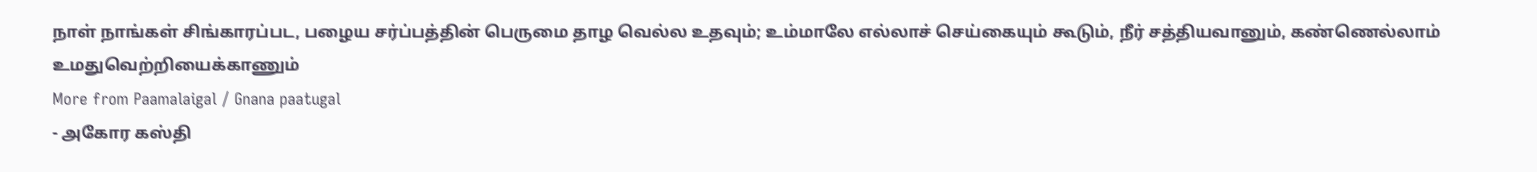நாள் நாங்கள் சிங்காரப்பட, பழைய சர்ப்பத்தின் பெருமை தாழ வெல்ல உதவும்; உம்மாலே எல்லாச் செய்கையும் கூடும், நீர் சத்தியவானும், கண்ணெல்லாம் உமதுவெற்றியைக்காணும்
More from Paamalaigal / Gnana paatugal
- அகோர கஸ்தி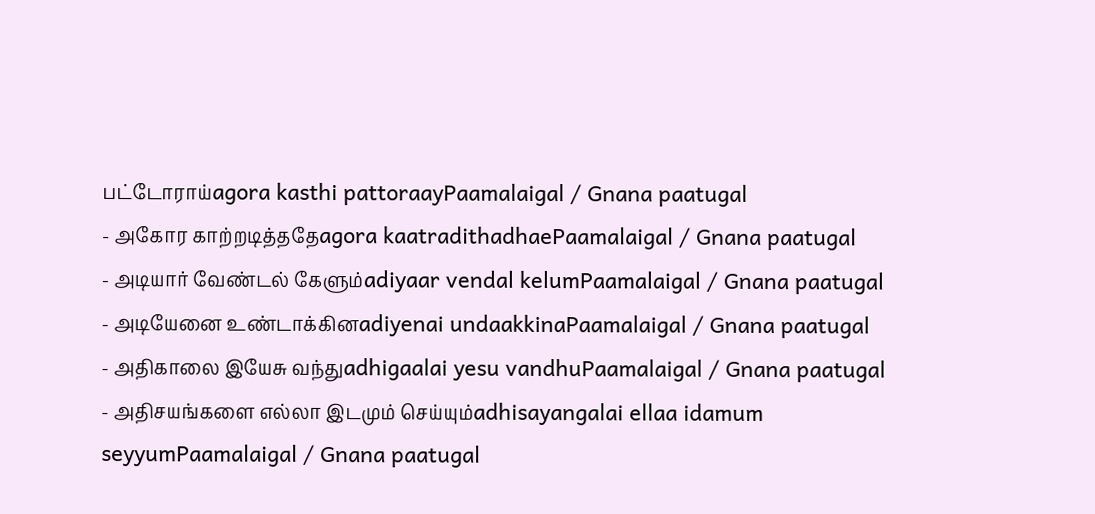பட்டோராய்agora kasthi pattoraayPaamalaigal / Gnana paatugal
- அகோர காற்றடித்ததேagora kaatradithadhaePaamalaigal / Gnana paatugal
- அடியார் வேண்டல் கேளும்adiyaar vendal kelumPaamalaigal / Gnana paatugal
- அடியேனை உண்டாக்கினadiyenai undaakkinaPaamalaigal / Gnana paatugal
- அதிகாலை இயேசு வந்துadhigaalai yesu vandhuPaamalaigal / Gnana paatugal
- அதிசயங்களை எல்லா இடமும் செய்யும்adhisayangalai ellaa idamum seyyumPaamalaigal / Gnana paatugal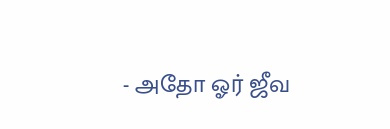- அதோ ஓர் ஜீவ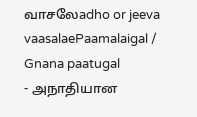வாசலேadho or jeeva vaasalaePaamalaigal / Gnana paatugal
- அநாதியான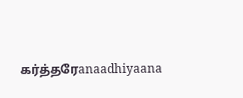கர்த்தரேanaadhiyaana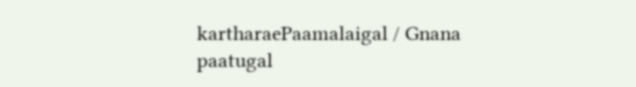kartharaePaamalaigal / Gnana paatugal